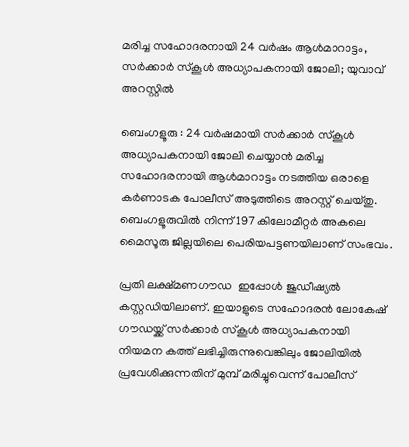മരിച്ച സഹോദരനായി 24 വർഷം ആൾമാറാട്ടം, സർക്കാർ സ്‌കൂൾ അധ്യാപകനായി ജോലി; യുവാവ് അറസ്റ്റിൽ

ബെംഗളൂരു : 24 വർഷമായി സർക്കാർ സ്‌കൂൾ അധ്യാപകനായി ജോലി ചെയ്യാൻ മരിച്ച സഹോദരനായി ആൾമാറാട്ടം നടത്തിയ ഒരാളെ കർണാടക പോലീസ് അടുത്തിടെ അറസ്റ്റ് ചെയ്തു. ബെംഗളൂരുവിൽ നിന്ന് 197 കിലോമീറ്റർ അകലെ മൈസൂരു ജില്ലയിലെ പെരിയപട്ടണയിലാണ് സംഭവം.

പ്രതി ലക്ഷ്മണഗൗഡ  ഇപ്പോൾ ജുഡീഷ്യൽ കസ്റ്റഡിയിലാണ്. ഇയാളുടെ സഹോദരൻ ലോകേഷ് ഗൗഡയ്ക്ക് സർക്കാർ സ്‌കൂൾ അധ്യാപകനായി നിയമന കത്ത് ലഭിച്ചിരുന്നുവെങ്കിലും ജോലിയിൽ പ്രവേശിക്കുന്നതിന് മുമ്പ് മരിച്ചുവെന്ന് പോലീസ്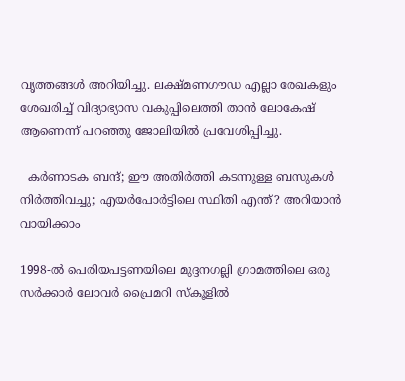വൃത്തങ്ങൾ അറിയിച്ചു. ലക്ഷ്മണഗൗഡ എല്ലാ രേഖകളും ശേഖരിച്ച് വിദ്യാഭ്യാസ വകുപ്പിലെത്തി താൻ ലോകേഷ് ആണെന്ന് പറഞ്ഞു ജോലിയിൽ പ്രവേശിപ്പിച്ചു.

  കർണാടക ബന്ദ്; ഈ അതിർത്തി കടന്നുള്ള ബസുകൾ നിർത്തിവച്ചു; എയർപോർട്ടിലെ സ്ഥിതി എന്ത്? അറിയാൻ വായിക്കാം

1998-ൽ പെരിയപട്ടണയിലെ മുദ്ദനഗല്ലി ഗ്രാമത്തിലെ ഒരു സർക്കാർ ലോവർ പ്രൈമറി സ്‌കൂളിൽ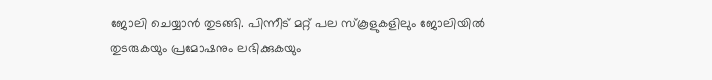ജോലി ചെയ്യാൻ തുടങ്ങി. പിന്നീട് മറ്റ് പല സ്‌കൂളുകളിലും ജോലിയിൽ തുടരുകയും പ്രമോഷനും ലഭിക്കുകയും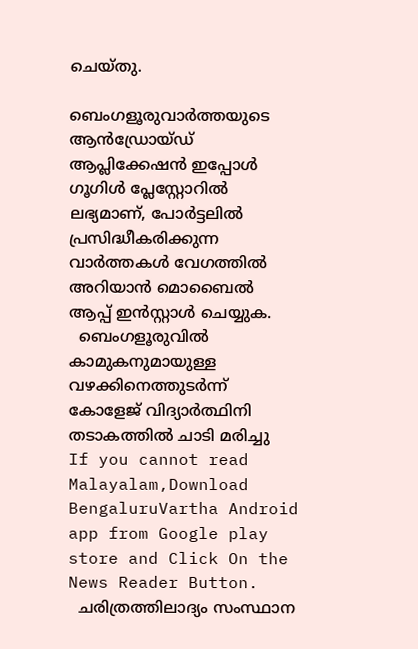ചെയ്തു.

ബെംഗളൂരുവാർത്തയുടെ ആൻഡ്രോയ്ഡ് ആപ്ലിക്കേഷൻ ഇപ്പോൾ ഗൂഗിൾ പ്ലേസ്റ്റോറിൽ ലഭ്യമാണ്, പോർട്ടലിൽ പ്രസിദ്ധീകരിക്കുന്ന വാർത്തകൾ വേഗത്തിൽ അറിയാൻ മൊബൈൽ ആപ്പ് ഇൻസ്റ്റാൾ ചെയ്യുക.
  ബെംഗളൂരുവിൽ കാമുകനുമായുള്ള വഴക്കിനെത്തുടർന്ന് കോളേജ് വിദ്യാർത്ഥിനി തടാകത്തിൽ ചാടി മരിച്ചു
If you cannot read Malayalam,Download BengaluruVartha Android app from Google play store and Click On the News Reader Button.
  ചരിത്രത്തിലാദ്യം സംസ്ഥാന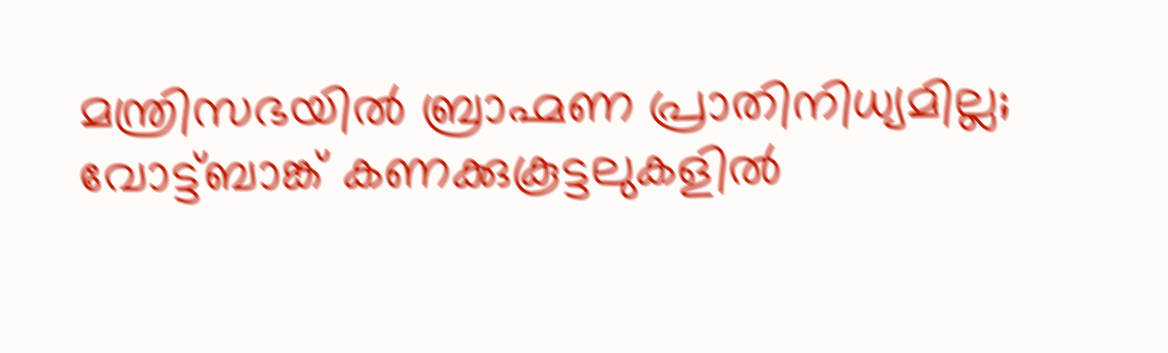മന്ത്രിസഭയിൽ ബ്രാഹ്മണ പ്രാതിനിധ്യമില്ല; വോട്ട്ബാങ്ക് കണക്കുകൂട്ടലുകളിൽ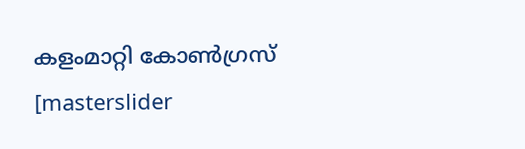കളംമാറ്റി കോൺഗ്രസ്
[masterslider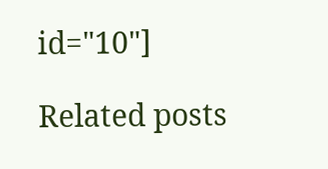id="10"]

Related posts